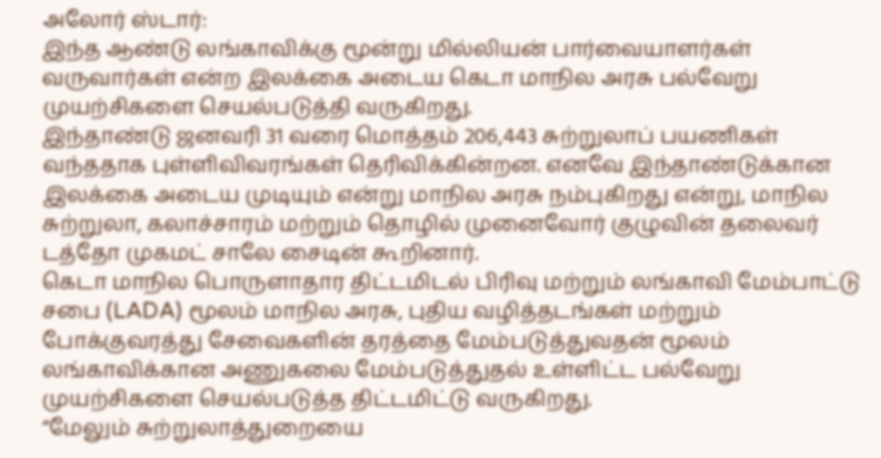அலோர் ஸ்டார்:
இந்த ஆண்டு லங்காவிக்கு மூன்று மில்லியன் பார்வையாளர்கள் வருவார்கள் என்ற இலக்கை அடைய கெடா மாநில அரசு பல்வேறு முயற்சிகளை செயல்படுத்தி வருகிறது.
இந்தாண்டு ஜனவரி 31 வரை மொத்தம் 206,443 சுற்றுலாப் பயணிகள் வந்ததாக புள்ளிவிவரங்கள் தெரிவிக்கின்றன. எனவே இந்தாண்டுக்கான இலக்கை அடைய முடியும் என்று மாநில அரசு நம்புகிறது என்று, மாநில சுற்றுலா, கலாச்சாரம் மற்றும் தொழில் முனைவோர் குழுவின் தலைவர் டத்தோ முகமட் சாலே சைடின் கூறினார்.
கெடா மாநில பொருளாதார திட்டமிடல் பிரிவு மற்றும் லங்காவி மேம்பாட்டு சபை (LADA) மூலம் மாநில அரசு, புதிய வழித்தடங்கள் மற்றும் போக்குவரத்து சேவைகளின் தரத்தை மேம்படுத்துவதன் மூலம் லங்காவிக்கான அணுகலை மேம்படுத்துதல் உள்ளிட்ட பல்வேறு முயற்சிகளை செயல்படுத்த திட்டமிட்டு வருகிறது.
“மேலும் சுற்றுலாத்துறையை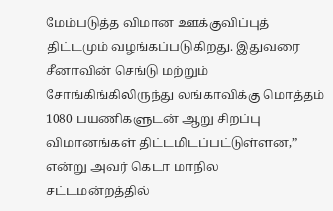மேம்படுத்த விமான ஊக்குவிப்புத் திட்டமும் வழங்கப்படுகிறது. இதுவரை சீனாவின் செங்டு மற்றும் சோங்கிங்கிலிருந்து லங்காவிக்கு மொத்தம் 1080 பயணிகளுடன் ஆறு சிறப்பு விமானங்கள் திட்டமிடப்பட்டுள்ளன,” என்று அவர் கெடா மாநில சட்டமன்றத்தில்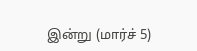இன்று (மார்ச் 5)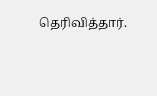தெரிவித்தார்.